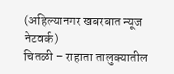(अहिल्यानगर खबरबात न्यूज नेटवर्क)
चितळी – राहाता तालुक्यातील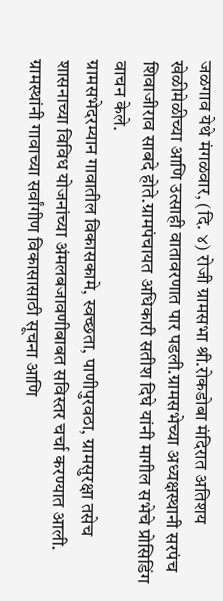जळगाव येथे मंगळवार, (दि. ४) रोजी ग्रामसभा श्री.रोकडोबा मंदिरात अतिशय खेळीमेळीच्या आणि उत्साही वातावरणात पार पडली.ग्रामसभेच्या अध्यक्षस्थानी सरपंच शिवाजीराव साबदे होते.ग्रामपंचायत अधिकारी सतीश दिघे यांनी मागील सभेचे प्रोसिडिंग वाचन केले.
ग्रामसभेदरम्यान गावातील विकासकामे, स्वच्छता, पाणीपुरवठा, ग्रामसुरक्षा तसेच शासनाच्या विविध योजनांच्या अंमलबजावणीबाबत सविस्तर चर्चा करण्यात आली. ग्रामस्थांनी गावाच्या सर्वांगीण विकासासाठी सूचना आणि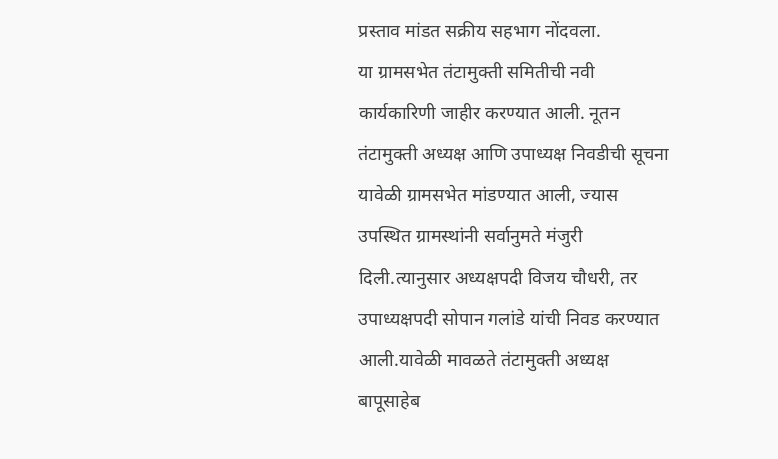प्रस्ताव मांडत सक्रीय सहभाग नोंदवला.
या ग्रामसभेत तंटामुक्ती समितीची नवी कार्यकारिणी जाहीर करण्यात आली. नूतन तंटामुक्ती अध्यक्ष आणि उपाध्यक्ष निवडीची सूचना यावेळी ग्रामसभेत मांडण्यात आली, ज्यास उपस्थित ग्रामस्थांनी सर्वानुमते मंजुरी दिली.त्यानुसार अध्यक्षपदी विजय चौधरी, तर उपाध्यक्षपदी सोपान गलांडे यांची निवड करण्यात आली.यावेळी मावळते तंटामुक्ती अध्यक्ष बापूसाहेब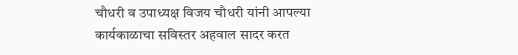चौधरी व उपाध्यक्ष विजय चौधरी यांनी आपल्या कार्यकाळाचा सविस्तर अहवाल सादर करत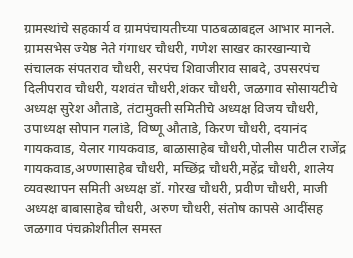ग्रामस्थांचे सहकार्य व ग्रामपंचायतीच्या पाठबळाबद्दल आभार मानले.
ग्रामसभेस ज्येष्ठ नेते गंगाधर चौधरी, गणेश साखर कारखान्याचे संचालक संपतराव चौधरी, सरपंच शिवाजीराव साबदे, उपसरपंच दिलीपराव चौधरी, यशवंत चौधरी,शंकर चौधरी, जळगाव सोसायटीचे अध्यक्ष सुरेश औताडे, तंटामुक्ती समितीचे अध्यक्ष विजय चौधरी, उपाध्यक्ष सोपान गलांडे, विष्णू औताडे, किरण चौधरी, दयानंद गायकवाड, येलार गायकवाड, बाळासाहेब चौधरी,पोलीस पाटील राजेंद्र गायकवाड,अण्णासाहेब चौधरी, मच्छिंद्र चौधरी,महेंद्र चौधरी, शालेय व्यवस्थापन समिती अध्यक्ष डॉ. गोरख चौधरी, प्रवीण चौधरी, माजी अध्यक्ष बाबासाहेब चौधरी, अरुण चौधरी, संतोष कापसे आदींसह जळगाव पंचक्रोशीतील समस्त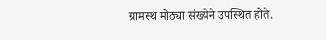ग्रामस्थ मोठ्या संख्येने उपस्थित होते.